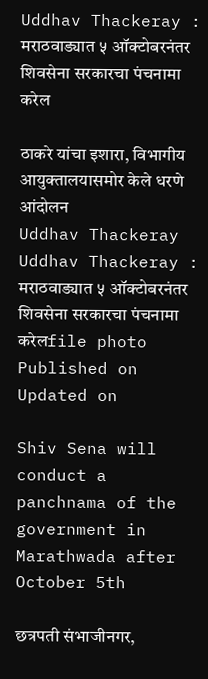Uddhav Thackeray : मराठवाड्यात ५ ऑक्टोबरनंतर शिवसेना सरकारचा पंचनामा करेल

ठाकरे यांचा इशारा, विभागीय आयुक्तालयासमोर केले धरणे आंदोलन
Uddhav Thackeray
Uddhav Thackeray : मराठवाड्यात ५ ऑक्टोबरनंतर शिवसेना सरकारचा पंचनामा करेलfile photo
Published on
Updated on

Shiv Sena will conduct a panchnama of the government in Marathwada after October 5th

छत्रपती संभाजीनगर,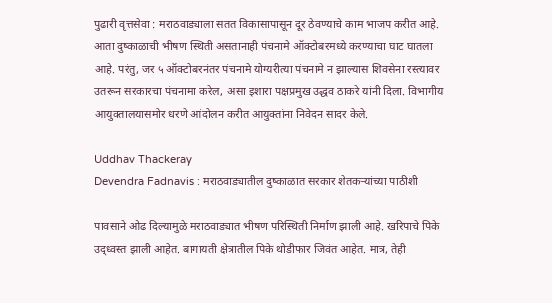पुढारी वृत्तसेवा : मराठवाड्याला सतत विकासापासून दूर ठेवण्याचे काम भाजप करीत आहे. आता दुष्काळाची भीषण स्थिती असतानाही पंचनामे ऑक्टोबरमध्ये करण्याचा घाट घातला आहे. परंतु, जर ५ ऑक्टोबरनंतर पंचनामे योग्यरीत्या पंचनामे न झाल्यास शिवसेना रस्त्यावर उतरून सरकारचा पंचनामा करेल, असा इशारा पक्षप्रमुख उद्धव ठाकरे यांनी दिला. विभागीय आयुक्तालयासमोर धरणे आंदोलन करीत आयुक्तांना निवेदन सादर केले.

Uddhav Thackeray
Devendra Fadnavis : मराठवाड्यातील दुष्काळात सरकार शेतकऱ्यांच्या पाठीशी

पावसाने ओढ दिल्यामुळे मराठवाड्यात भीषण परिस्थिती निर्माण झाली आहे. खरिपाचे पिके उद्ध्वस्त झाली आहेत. बागायती क्षेत्रातील पिके थोडीफार जिवंत आहेत. मात्र, तेही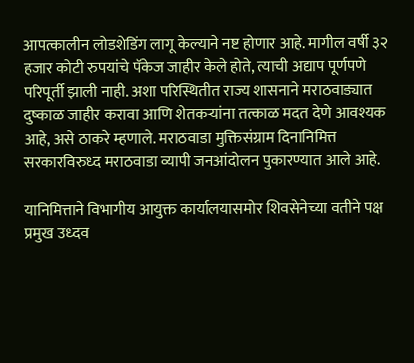आपत्कालीन लोडशेडिंग लागू केल्याने नष्ट होणार आहे. मागील वर्षी ३२ हजार कोटी रुपयांचे पॅकेज जाहीर केले होते, त्याची अद्याप पूर्णपणे परिपूर्ती झाली नाही. अशा परिस्थितीत राज्य शासनाने मराठवाड्यात दुष्काळ जाहीर करावा आणि शेतकऱ्यांना तत्काळ मदत देणे आवश्यक आहे, असे ठाकरे म्हणाले. मराठवाडा मुक्तिसंग्राम दिनानिमित्त सरकारविरुध्द मराठवाडा व्यापी जनआंदोलन पुकारण्यात आले आहे.

यानिमित्ताने विभागीय आयुक्त कार्यालयासमोर शिवसेनेच्या वतीने पक्ष प्रमुख उध्दव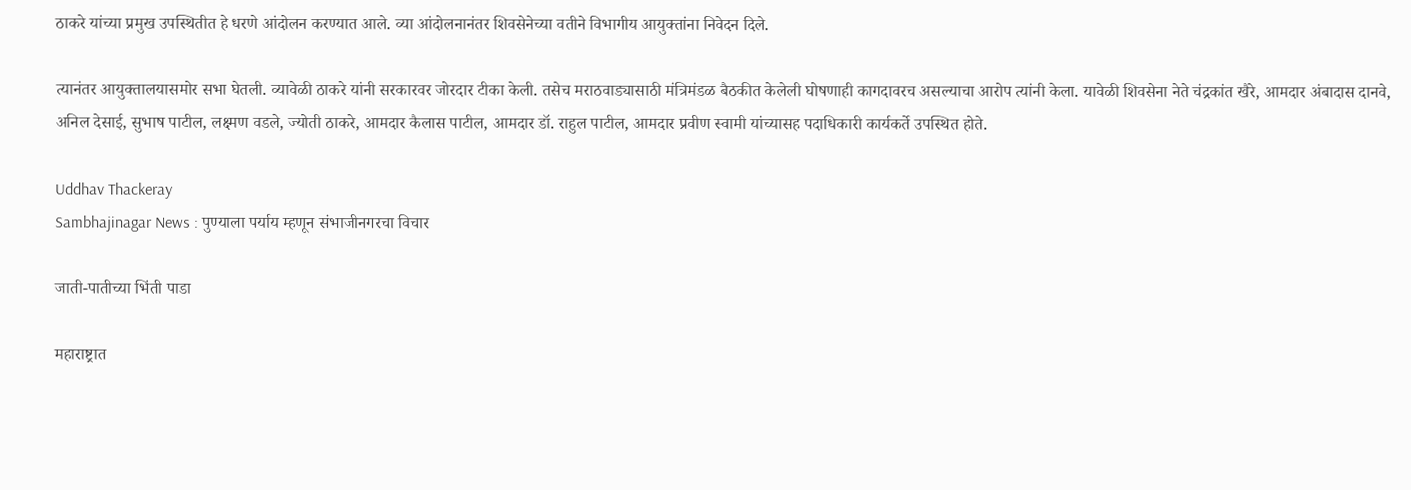ठाकरे यांच्या प्रमुख उपस्थितीत हे धरणे आंदोलन करण्यात आले. व्या आंदोलनानंतर शिवसेनेच्या वतीने विभागीय आयुक्तांना निवेदन दिले.

त्यानंतर आयुक्तालयासमोर सभा घेतली. व्यावेळी ठाकरे यांनी सरकारवर जोरदार टीका केली. तसेच मराठवाड्यासाठी मंत्रिमंडळ बैठकीत केलेली घोषणाही कागदावरच असल्याचा आरोप त्यांनी केला. यावेळी शिवसेना नेते चंद्रकांत खैरे, आमदार अंबादास दानवे, अनिल देसाई, सुभाष पाटील, लक्ष्मण वडले, ज्योती ठाकरे, आमदार कैलास पाटील, आमदार डॉ. राहुल पाटील, आमदार प्रवीण स्वामी यांच्यासह पदाधिकारी कार्यकर्ते उपस्थित होते.

Uddhav Thackeray
Sambhajinagar News : पुण्याला पर्याय म्हणून संभाजीनगरचा विचार

जाती-पातीच्या भिंती पाडा

महाराष्ट्रात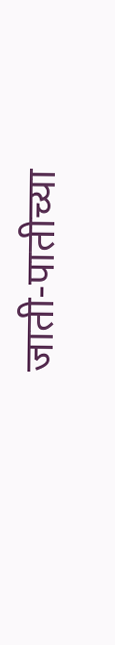जाती-पातीच्या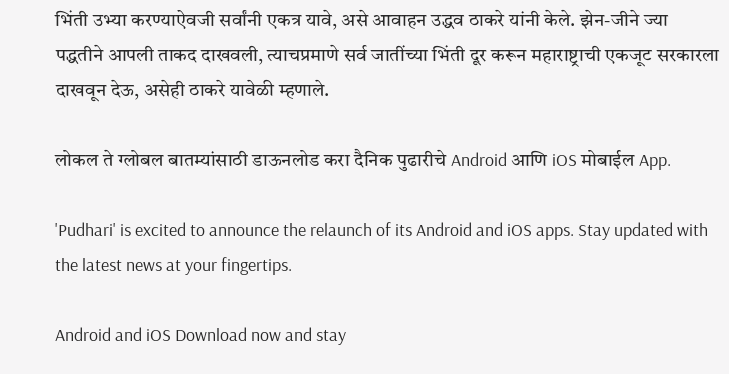भिंती उभ्या करण्याऐवजी सर्वांनी एकत्र यावे, असे आवाहन उद्धव ठाकरे यांनी केले. झेन-जीने ज्या पद्धतीने आपली ताकद दाखवली, त्याचप्रमाणे सर्व जातींच्या भिंती दूर करून महाराष्ट्राची एकजूट सरकारला दाखवून देऊ, असेही ठाकरे यावेळी म्हणाले.

लोकल ते ग्लोबल बातम्यांसाठी डाऊनलोड करा दैनिक पुढारीचे Android आणि iOS मोबाईल App.

'Pudhari' is excited to announce the relaunch of its Android and iOS apps. Stay updated with the latest news at your fingertips.

Android and iOS Download now and stay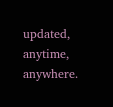updated, anytime, anywhere.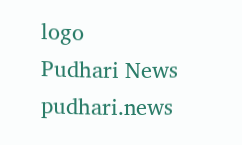logo
Pudhari News
pudhari.news